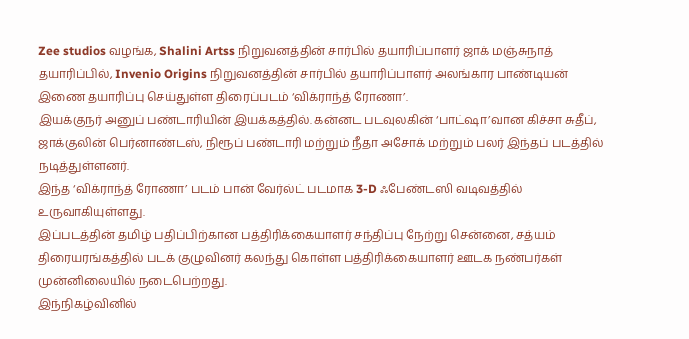Zee studios வழங்க, Shalini Artss நிறுவனத்தின் சார்பில் தயாரிப்பாளர் ஜாக் மஞ்சுநாத் தயாரிப்பில், Invenio Origins நிறுவனத்தின் சார்பில் தயாரிப்பாளர் அலங்கார பாண்டியன் இணை தயாரிப்பு செய்துள்ள திரைப்படம் ‘விக்ராந்த் ரோணா’.
இயக்குநர் அனுப் பண்டாரியின் இயக்கத்தில். கன்னட படவுலகின் ‘பாட்ஷா’வான கிச்சா சுதீப், ஜாக்குலின் பெர்னாண்டஸ், நிரூப் பண்டாரி மற்றும் நீதா அசோக் மற்றும் பலர் இந்தப் படத்தில் நடித்துள்ளனர்.
இந்த ‘விக்ராந்த் ரோணா’ படம் பான் வேர்ல்ட் படமாக 3-D ஃபேண்டஸி வடிவத்தில் உருவாகியுள்ளது.
இப்படத்தின் தமிழ் பதிப்பிற்கான பத்திரிக்கையாளர் சந்திப்பு நேற்று சென்னை, சத்யம் திரையரங்கத்தில் படக் குழுவினர் கலந்து கொள்ள பத்திரிக்கையாளர் ஊடக நண்பர்கள் முன்னிலையில் நடைபெற்றது.
இந்நிகழ்வினில்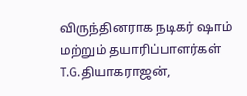விருந்தினராக நடிகர் ஷாம் மற்றும் தயாரிப்பாளர்கள் T.G.தியாகராஜன்,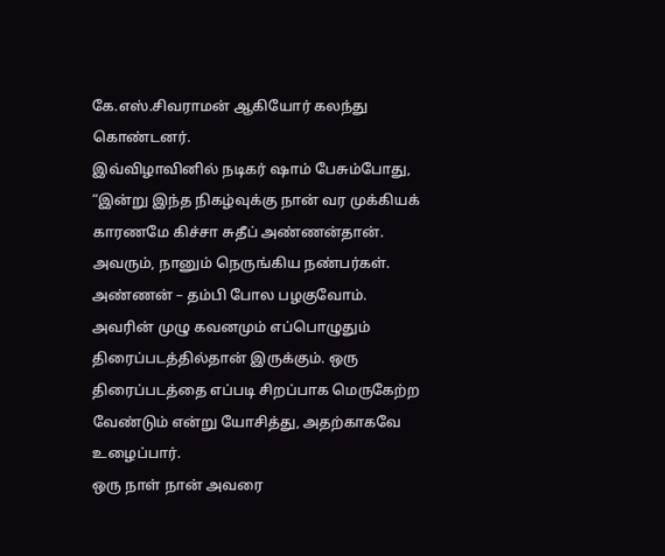கே.எஸ்.சிவராமன் ஆகியோர் கலந்து கொண்டனர்.
இவ்விழாவினில் நடிகர் ஷாம் பேசும்போது, “இன்று இந்த நிகழ்வுக்கு நான் வர முக்கியக் காரணமே கிச்சா சுதீப் அண்ணன்தான். அவரும், நானும் நெருங்கிய நண்பர்கள். அண்ணன் – தம்பி போல பழகுவோம்.
அவரின் முழு கவனமும் எப்பொழுதும் திரைப்படத்தில்தான் இருக்கும். ஒரு திரைப்படத்தை எப்படி சிறப்பாக மெருகேற்ற வேண்டும் என்று யோசித்து, அதற்காகவே உழைப்பார்.
ஒரு நாள் நான் அவரை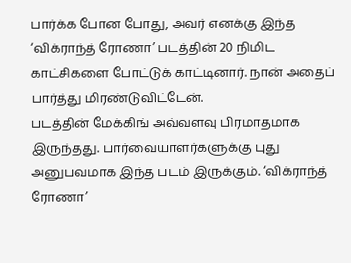பார்க்க போன போது, அவர் எனக்கு இந்த ‘விக்ராந்த் ரோணா’ படத்தின் 20 நிமிட காட்சிகளை போட்டுக் காட்டினார். நான் அதைப் பார்த்து மிரண்டுவிட்டேன்.
படத்தின் மேக்கிங் அவ்வளவு பிரமாதமாக இருந்தது. பார்வையாளர்களுக்கு புது அனுபவமாக இந்த படம் இருக்கும். ‘விக்ராந்த் ரோணா’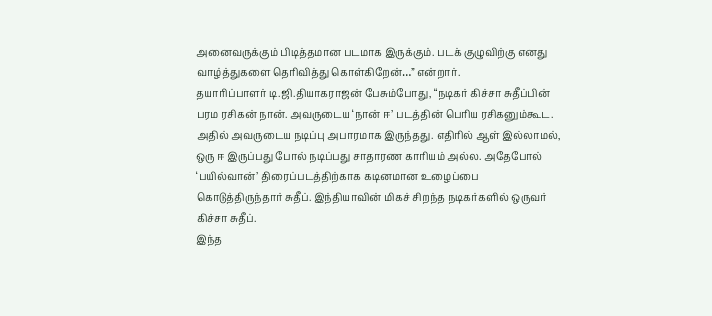அனைவருக்கும் பிடித்தமான படமாக இருக்கும். படக் குழுவிற்கு எனது வாழ்த்துகளை தெரிவித்து கொள்கிறேன்…” என்றார்.
தயாரிப்பாளர் டி.ஜி.தியாகராஜன் பேசும்போது, “நடிகர் கிச்சா சுதீப்பின் பரம ரசிகன் நான். அவருடைய ‘நான் ஈ’ படத்தின் பெரிய ரசிகனும்கூட. அதில் அவருடைய நடிப்பு அபாரமாக இருந்தது. எதிரில் ஆள் இல்லாமல், ஒரு ஈ இருப்பது போல் நடிப்பது சாதாரண காரியம் அல்ல. அதேபோல் ‘பயில்வான்’ திரைப்படத்திற்காக கடினமான உழைப்பை கொடுத்திருந்தார் சுதீப். இந்தியாவின் மிகச் சிறந்த நடிகர்களில் ஒருவர் கிச்சா சுதீப்.
இந்த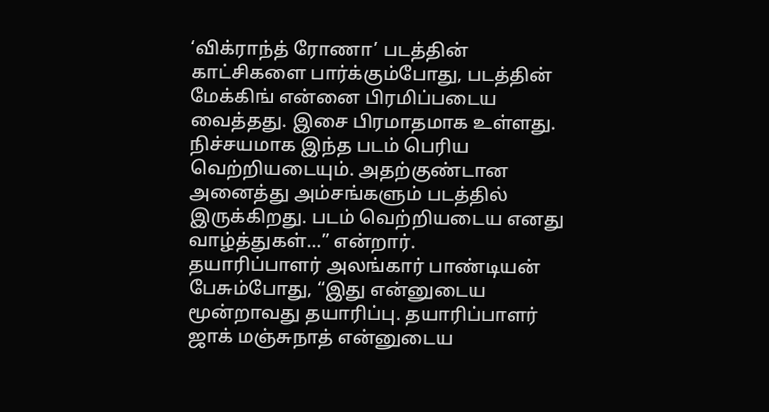‘விக்ராந்த் ரோணா’ படத்தின் காட்சிகளை பார்க்கும்போது, படத்தின் மேக்கிங் என்னை பிரமிப்படைய வைத்தது. இசை பிரமாதமாக உள்ளது. நிச்சயமாக இந்த படம் பெரிய வெற்றியடையும். அதற்குண்டான அனைத்து அம்சங்களும் படத்தில் இருக்கிறது. படம் வெற்றியடைய எனது வாழ்த்துகள்…” என்றார்.
தயாரிப்பாளர் அலங்கார் பாண்டியன் பேசும்போது, “இது என்னுடைய மூன்றாவது தயாரிப்பு. தயாரிப்பாளர் ஜாக் மஞ்சுநாத் என்னுடைய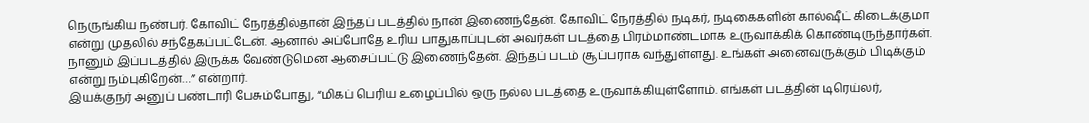நெருங்கிய நண்பர். கோவிட் நேரத்தில்தான் இந்தப் படத்தில் நான் இணைந்தேன். கோவிட் நேரத்தில் நடிகர், நடிகைகளின் கால்ஷீட் கிடைக்குமா என்று முதலில் சந்தேகப்பட்டேன். ஆனால் அப்போதே உரிய பாதுகாப்புடன் அவர்கள் படத்தை பிரம்மாண்டமாக உருவாக்கிக் கொண்டிருந்தார்கள். நானும் இப்படத்தில் இருக்க வேண்டுமென ஆசைப்பட்டு இணைந்தேன். இந்தப் படம் சூப்பராக வந்துள்ளது. உங்கள் அனைவருக்கும் பிடிக்கும் என்று நம்புகிறேன்…” என்றார்.
இயக்குநர் அனுப் பண்டாரி பேசும்போது, “மிகப் பெரிய உழைப்பில் ஒரு நல்ல படத்தை உருவாக்கியுள்ளோம். எங்கள் படத்தின் டிரெய்லர்,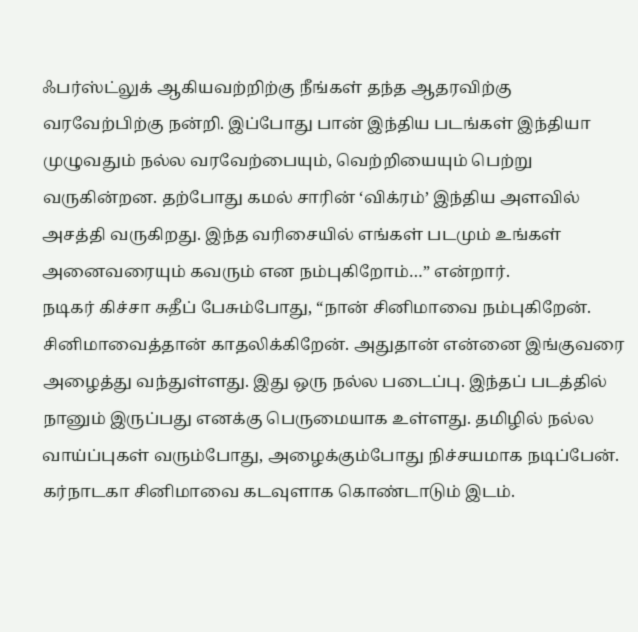ஃபர்ஸ்ட்லுக் ஆகியவற்றிற்கு நீங்கள் தந்த ஆதரவிற்கு வரவேற்பிற்கு நன்றி. இப்போது பான் இந்திய படங்கள் இந்தியா முழுவதும் நல்ல வரவேற்பையும், வெற்றியையும் பெற்று வருகின்றன. தற்போது கமல் சாரின் ‘விக்ரம்’ இந்திய அளவில் அசத்தி வருகிறது. இந்த வரிசையில் எங்கள் படமும் உங்கள் அனைவரையும் கவரும் என நம்புகிறோம்…” என்றார்.
நடிகர் கிச்சா சுதீப் பேசும்போது, “நான் சினிமாவை நம்புகிறேன். சினிமாவைத்தான் காதலிக்கிறேன். அதுதான் என்னை இங்குவரை அழைத்து வந்துள்ளது. இது ஒரு நல்ல படைப்பு. இந்தப் படத்தில் நானும் இருப்பது எனக்கு பெருமையாக உள்ளது. தமிழில் நல்ல வாய்ப்புகள் வரும்போது, அழைக்கும்போது நிச்சயமாக நடிப்பேன். கர்நாடகா சினிமாவை கடவுளாக கொண்டாடும் இடம்.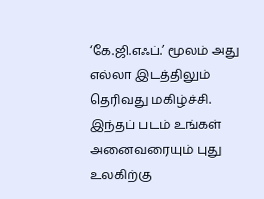‘கே.ஜி.எஃப்.’ மூலம் அது எல்லா இடத்திலும் தெரிவது மகிழ்ச்சி. இந்தப் படம் உங்கள் அனைவரையும் புது உலகிற்கு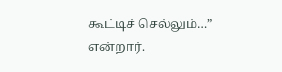கூட்டிச் செல்லும்…” என்றார்.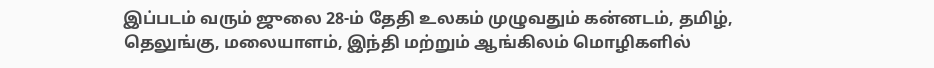இப்படம் வரும் ஜுலை 28-ம் தேதி உலகம் முழுவதும் கன்னடம், தமிழ், தெலுங்கு, மலையாளம், இந்தி மற்றும் ஆங்கிலம் மொழிகளில்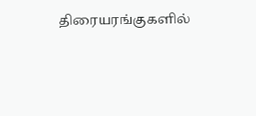திரையரங்குகளில்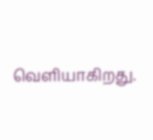வெளியாகிறது.